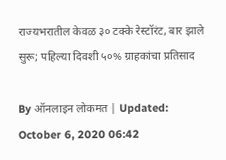राज्यभरातील केवळ ३० टक्के रेस्टॉरंट, बार झाले सुरू; पहिल्या दिवशी ५०% ग्राहकांचा प्रतिसाद

By ऑनलाइन लोकमत | Updated: October 6, 2020 06:42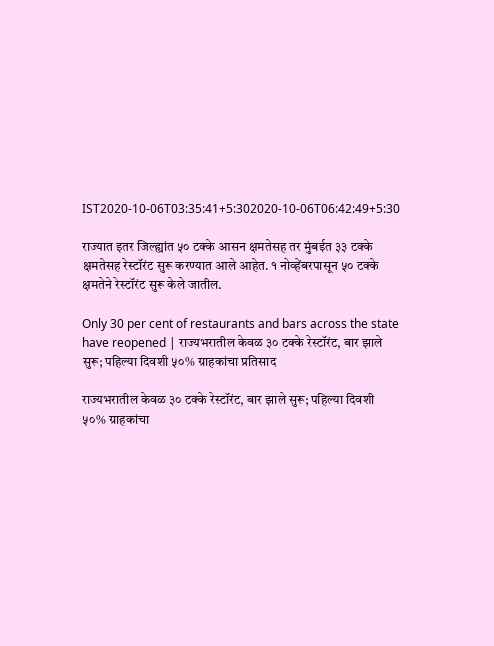IST2020-10-06T03:35:41+5:302020-10-06T06:42:49+5:30

राज्यात इतर जिल्ह्यांत ५० टक्के आसन क्षमतेसह तर मुंबईत ३३ टक्के क्षमतेसह रेस्टॉरंट सुरू करण्यात आले आहेत. १ नोव्हेंबरपासून ५० टक्के क्षमतेने रेस्टॉरंट सुरू केले जातील.

Only 30 per cent of restaurants and bars across the state have reopened | राज्यभरातील केवळ ३० टक्के रेस्टॉरंट, बार झाले सुरू; पहिल्या दिवशी ५०% ग्राहकांचा प्रतिसाद

राज्यभरातील केवळ ३० टक्के रेस्टॉरंट, बार झाले सुरू; पहिल्या दिवशी ५०% ग्राहकांचा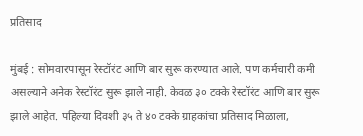प्रतिसाद

मुंबई : सोमवारपासून रेस्टॉरंट आणि बार सुरू करण्यात आले. पण कर्मचारी कमी असल्याने अनेक रेस्टॉरंट सुरू झाले नाही. केवळ ३० टक्के रेस्टॉरंट आणि बार सुरू झाले आहेत. पहिल्या दिवशी ३५ ते ४० टक्के ग्राहकांचा प्रतिसाद मिळाला,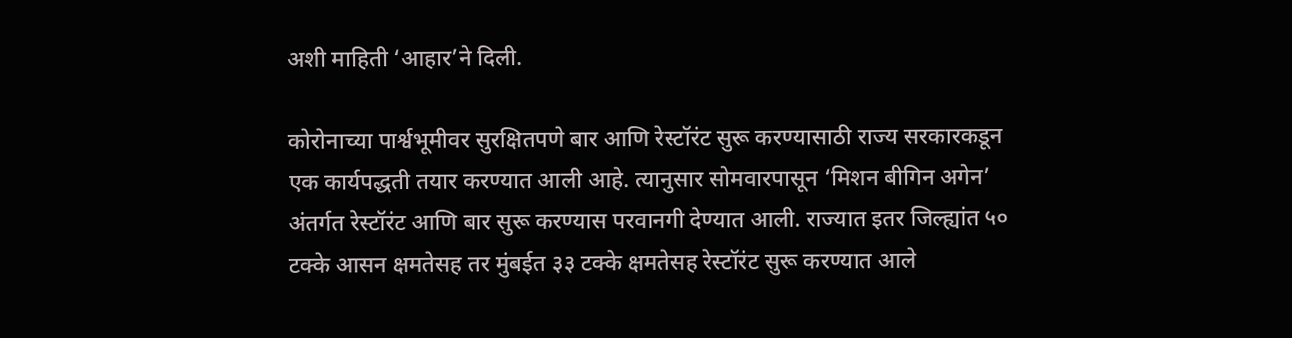अशी माहिती ‘आहार’ने दिली.

कोरोनाच्या पार्श्वभूमीवर सुरक्षितपणे बार आणि रेस्टॉरंट सुरू करण्यासाठी राज्य सरकारकडून एक कार्यपद्धती तयार करण्यात आली आहे. त्यानुसार सोमवारपासून ‘मिशन बीगिन अगेन’ अंतर्गत रेस्टॉरंट आणि बार सुरू करण्यास परवानगी देण्यात आली. राज्यात इतर जिल्ह्यांत ५० टक्के आसन क्षमतेसह तर मुंबईत ३३ टक्के क्षमतेसह रेस्टॉरंट सुरू करण्यात आले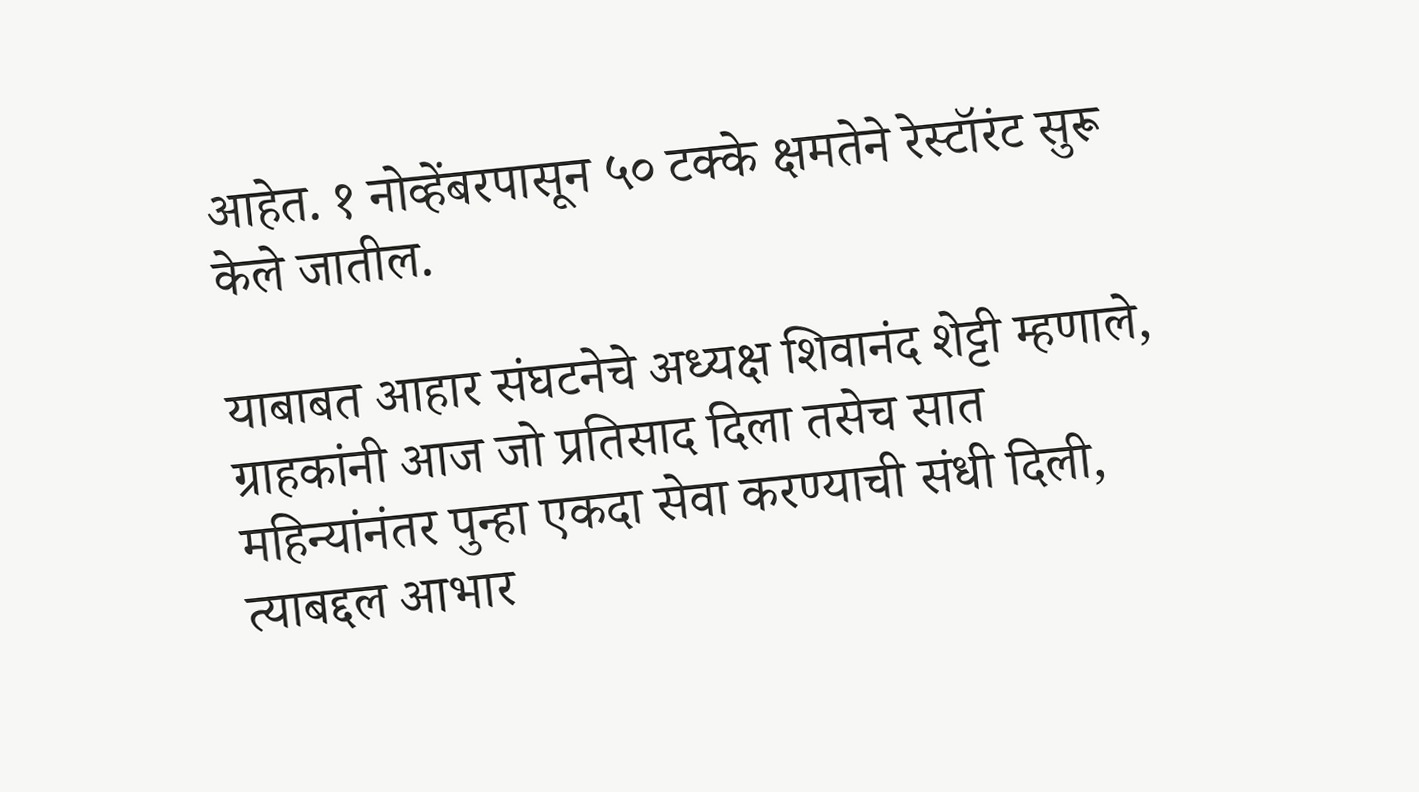आहेत. १ नोव्हेंबरपासून ५० टक्के क्षमतेने रेस्टॉरंट सुरू केले जातील.

याबाबत आहार संघटनेचे अध्यक्ष शिवानंद शेट्टी म्हणाले, ग्राहकांनी आज जो प्रतिसाद दिला तसेच सात महिन्यांनंतर पुन्हा एकदा सेवा करण्याची संधी दिली, त्याबद्दल आभार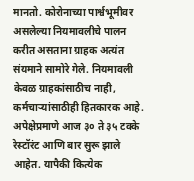मानतो. कोरोनाच्या पार्श्वभूमीवर असलेल्या नियमावलीचे पालन करीत असताना ग्राहक अत्यंत संयमाने सामोरे गेले. नियमावली केवळ ग्राहकांसाठीच नाही, कर्मचाऱ्यांसाठीही हितकारक आहे. अपेक्षेप्रमाणे आज ३० ते ३५ टक्के रेस्टॉरंट आणि बार सुरू झाले आहेत. यापैकी कित्येक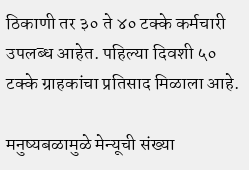ठिकाणी तर ३० ते ४० टक्के कर्मचारी उपलब्ध आहेत. पहिल्या दिवशी ५० टक्के ग्राहकांचा प्रतिसाद मिळाला आहे.

मनुष्यबळामुळे मेन्यूची संख्या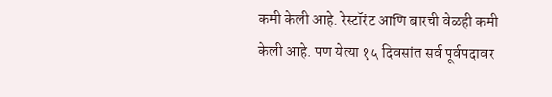कमी केली आहे. रेस्टॉरंट आणि बारची वेळही कमी केली आहे. पण येत्या १५ दिवसांत सर्व पूर्वपदावर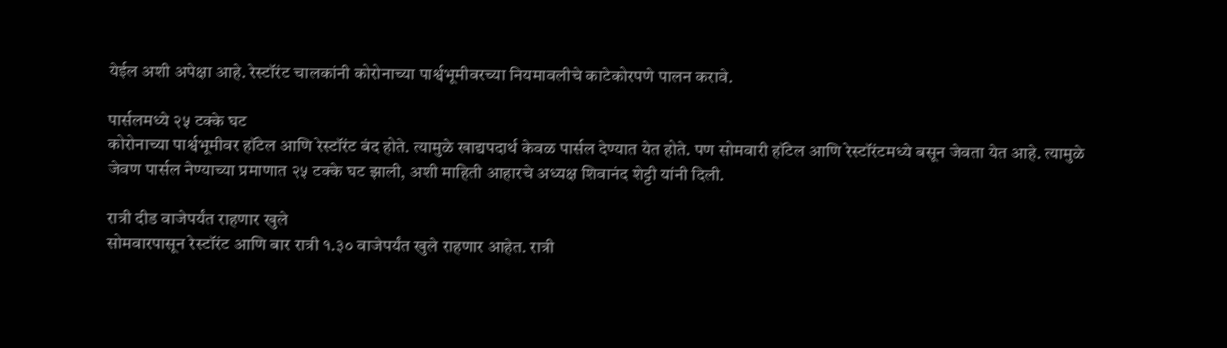येईल अशी अपेक्षा आहे. रेस्टॉरंट चालकांनी कोरोनाच्या पार्श्वभूमीवरच्या नियमावलीचे काटेकोरपणे पालन करावे.

पार्सलमध्ये २५ टक्के घट
कोरोनाच्या पार्श्वभूमीवर हॉटेल आणि रेस्टॉरंट बंद होते. त्यामुळे खाद्यपदार्थ केवळ पार्सल देण्यात येत होते. पण सोमवारी हॉटेल आणि रेस्टॉरंटमध्ये बसून जेवता येत आहे. त्यामुळे जेवण पार्सल नेण्याच्या प्रमाणात २५ टक्के घट झाली, अशी माहिती आहारचे अध्यक्ष शिवानंद शेट्टी यांनी दिली.

रात्री दीड वाजेपर्यंत राहणार खुले
सोमवारपासून रेस्टॉरंट आणि बार रात्री १.३० वाजेपर्यंत खुले राहणार आहेत. रात्री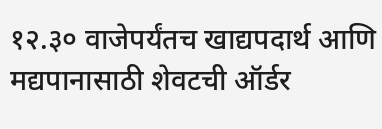१२.३० वाजेपर्यंतच खाद्यपदार्थ आणि मद्यपानासाठी शेवटची ऑर्डर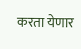करता येणार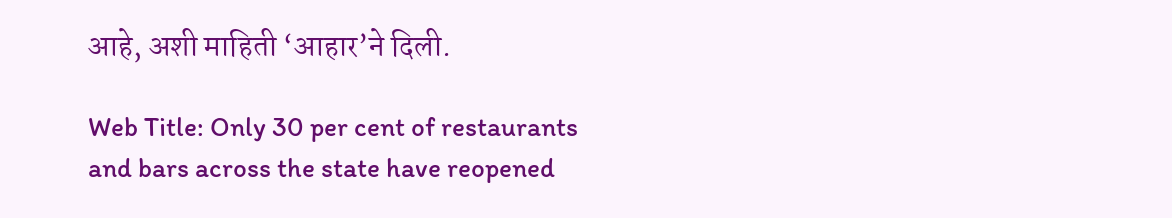आहे, अशी माहिती ‘आहार’ने दिली.

Web Title: Only 30 per cent of restaurants and bars across the state have reopened